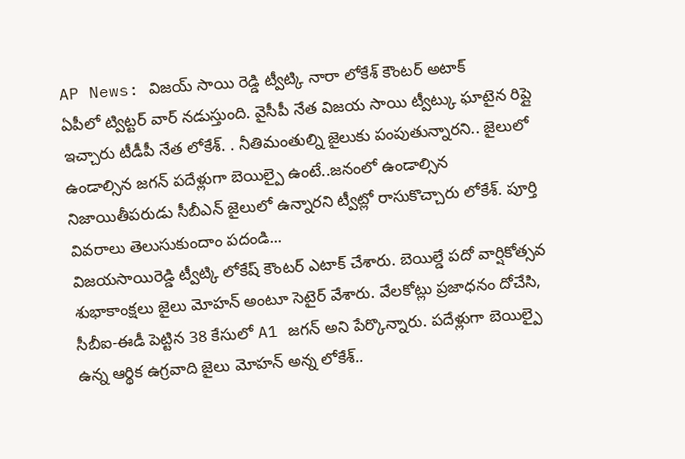AP News: విజయ్ సాయి రెడ్డి ట్వీట్కి నారా లోకేశ్ కౌంటర్ అటాక్
ఏపీలో ట్విట్టర్ వార్ నడుస్తుంది. వైసీపీ నేత విజయ సాయి ట్వీట్కు ఘాటైన రిప్లై ఇచ్చారు టీడీపీ నేత లోకేశ్. . నీతిమంతుల్ని జైలుకు పంపుతున్నారని.. జైలులో ఉండాల్సిన జగన్ పదేళ్లుగా బెయిల్పై ఉంటే..జనంలో ఉండాల్సిన నిజాయితీపరుడు సీబీఎన్ జైలులో ఉన్నారని ట్వీట్లో రాసుకొచ్చారు లోకేశ్. పూర్తి వివరాలు తెలుసుకుందాం పదండి...
విజయసాయిరెడ్డి ట్వీట్కి లోకేష్ కౌంటర్ ఎటాక్ చేశారు. బెయిల్డే పదో వార్షికోత్సవ శుభాకాంక్షలు జైలు మోహన్ అంటూ సెటైర్ వేశారు. వేలకోట్లు ప్రజాధనం దోచేసి, సీబీఐ-ఈడీ పెట్టిన 38 కేసులో A1 జగన్ అని పేర్కొన్నారు. పదేళ్లుగా బెయిల్పై ఉన్న ఆర్థిక ఉగ్రవాది జైలు మోహన్ అన్న లోకేశ్..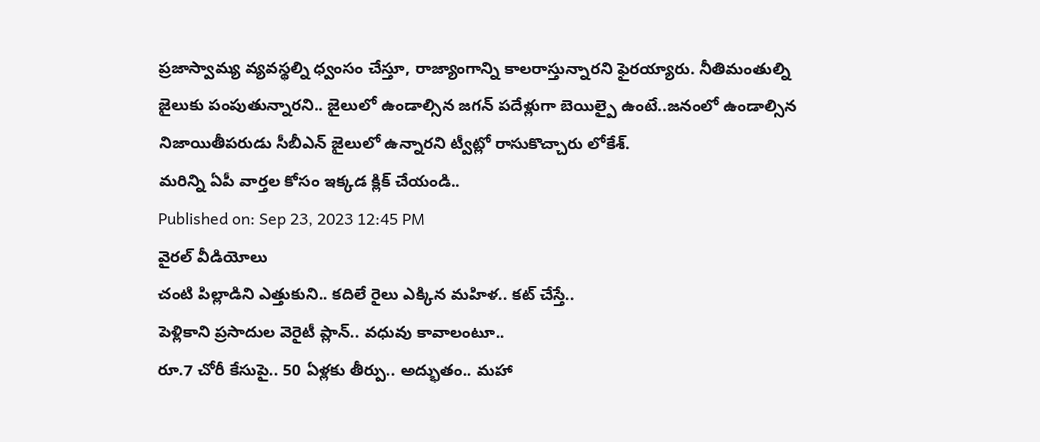ప్రజాస్వామ్య వ్యవస్థల్ని ధ్వంసం చేస్తూ, రాజ్యాంగాన్ని కాలరాస్తున్నారని ఫైరయ్యారు. నీతిమంతుల్ని జైలుకు పంపుతున్నారని.. జైలులో ఉండాల్సిన జగన్ పదేళ్లుగా బెయిల్పై ఉంటే..జనంలో ఉండాల్సిన నిజాయితీపరుడు సీబీఎన్ జైలులో ఉన్నారని ట్వీట్లో రాసుకొచ్చారు లోకేశ్.
మరిన్ని ఏపీ వార్తల కోసం ఇక్కడ క్లిక్ చేయండి..
Published on: Sep 23, 2023 12:45 PM
వైరల్ వీడియోలు
చంటి పిల్లాడిని ఎత్తుకుని.. కదిలే రైలు ఎక్కిన మహిళ.. కట్ చేస్తే..
పెళ్లికాని ప్రసాదుల వెరైటీ ప్లాన్.. వధువు కావాలంటూ..
రూ.7 చోరీ కేసుపై.. 50 ఏళ్లకు తీర్పు.. అద్భుతం.. మహా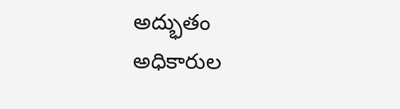అద్భుతం
అధికారుల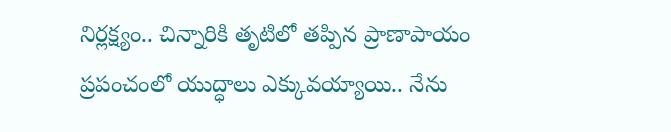నిర్లక్ష్యం.. చిన్నారికి తృటిలో తప్పిన ప్రాణాపాయం
ప్రపంచంలో యుద్ధాలు ఎక్కువయ్యాయి.. నేను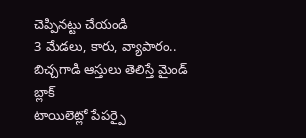చెప్పినట్టు చేయండి
3 మేడలు, కారు, వ్యాపారం.. బిచ్చగాడి ఆస్తులు తెలిస్తే మైండ్ బ్లాక్
టాయిలెట్లో పేపర్పై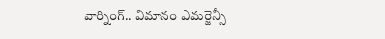వార్నింగ్.. విమానం ఎమర్జెన్సీ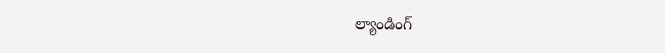ల్యాండింగ్